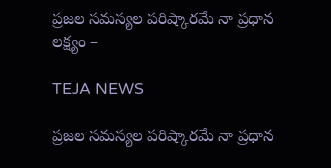ప్రజల సమస్యల పరిష్కారమే నా ప్రధాన లక్ష్యం –

TEJA NEWS

ప్రజల సమస్యల పరిష్కారమే నా ప్రధాన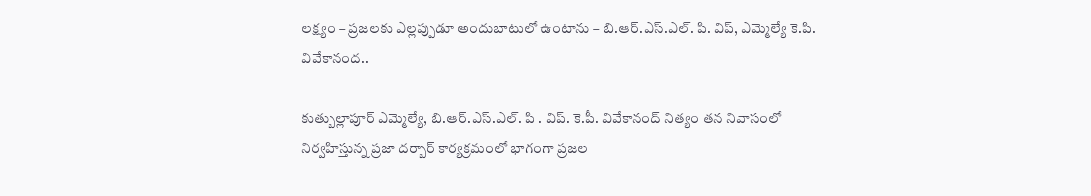లక్ష్యం – ప్రజలకు ఎల్లప్పుడూ అందుబాటులో ఉంటాను – బి.ఆర్.ఎస్.ఎల్. పి. విప్, ఎమ్మెల్యే కె.పి. వివేకానంద..

కుత్బుల్లాపూర్ ఎమ్మెల్యే, బి.ఆర్.ఎస్.ఎల్. పి . విప్. కె.పీ. వివేకానంద్ నిత్యం తన నివాసంలో నిర్వహిస్తున్న ప్రజా దర్బార్ కార్యక్రమంలో భాగంగా ప్రజల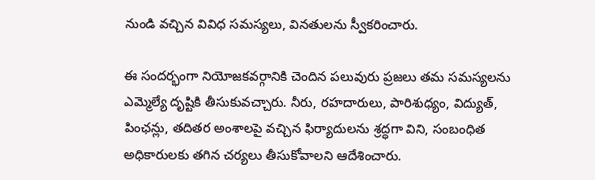నుండి వచ్చిన వివిధ సమస్యలు, వినతులను స్వీకరించారు.

ఈ సందర్భంగా నియోజకవర్గానికి చెందిన పలువురు ప్రజలు తమ సమస్యలను ఎమ్మెల్యే దృష్టికి తీసుకువచ్చారు. నీరు, రహదారులు, పారిశుధ్యం, విద్యుత్, పింఛన్లు, తదితర అంశాలపై వచ్చిన ఫిర్యాదులను శ్రద్ధగా విని, సంబంధిత అధికారులకు తగిన చర్యలు తీసుకోవాలని ఆదేశించారు.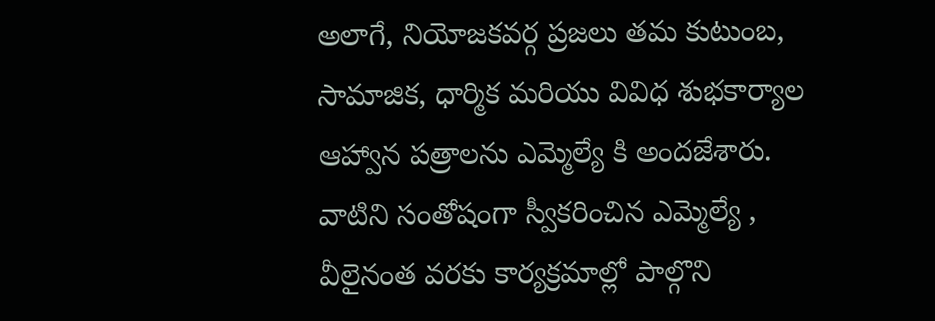అలాగే, నియోజకవర్గ ప్రజలు తమ కుటుంబ, సామాజిక, ధార్మిక మరియు వివిధ శుభకార్యాల ఆహ్వాన పత్రాలను ఎమ్మెల్యే కి అందజేశారు. వాటిని సంతోషంగా స్వీకరించిన ఎమ్మెల్యే , వీలైనంత వరకు కార్యక్రమాల్లో పాల్గొని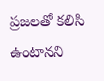ప్రజలతో కలిసి ఉంటానని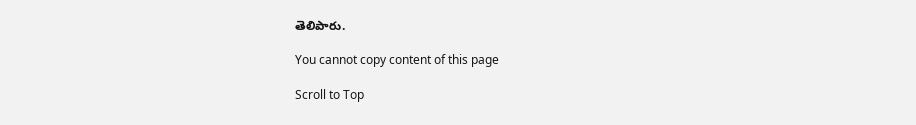తెలిపారు.

You cannot copy content of this page

Scroll to Top